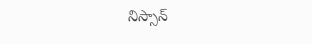నిస్సాన్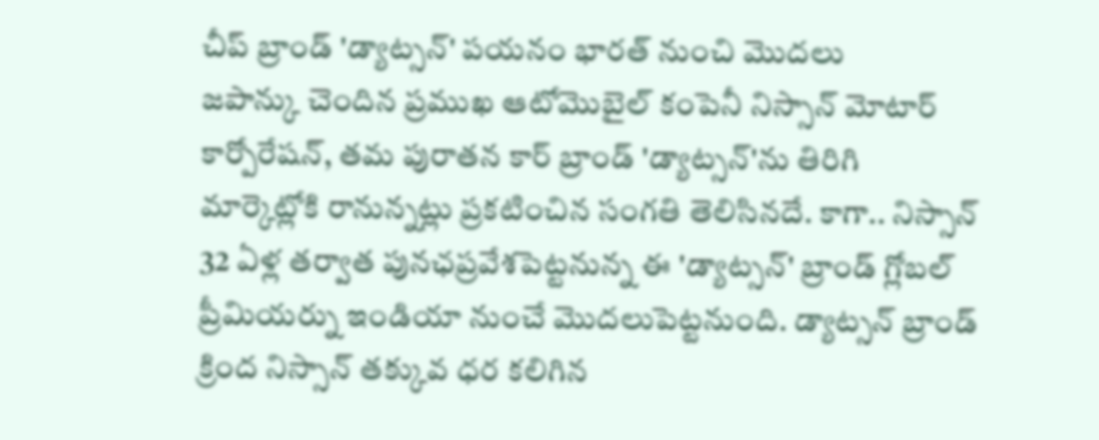చీప్ బ్రాండ్ 'డ్యాట్సన్' పయనం భారత్ నుంచి మొదలు
జపాన్కు చెందిన ప్రముఖ ఆటోమొబైల్ కంపెనీ నిస్సాన్ మోటార్ కార్పోరేషన్, తమ పురాతన కార్ బ్రాండ్ 'డ్యాట్సన్'ను తిరిగి మార్కెట్లోకి రానున్నట్లు ప్రకటించిన సంగతి తెలిసినదే. కాగా.. నిస్సాన్ 32 ఏళ్ల తర్వాత పునఛప్రవేశపెట్టనున్న ఈ 'డ్యాట్సన్' బ్రాండ్ గ్లోబల్ ప్రీమియర్ను ఇండియా నుంచే మొదలుపెట్టనుంది. డ్యాట్సన్ బ్రాండ్ క్రింద నిస్సాన్ తక్కువ ధర కలిగిన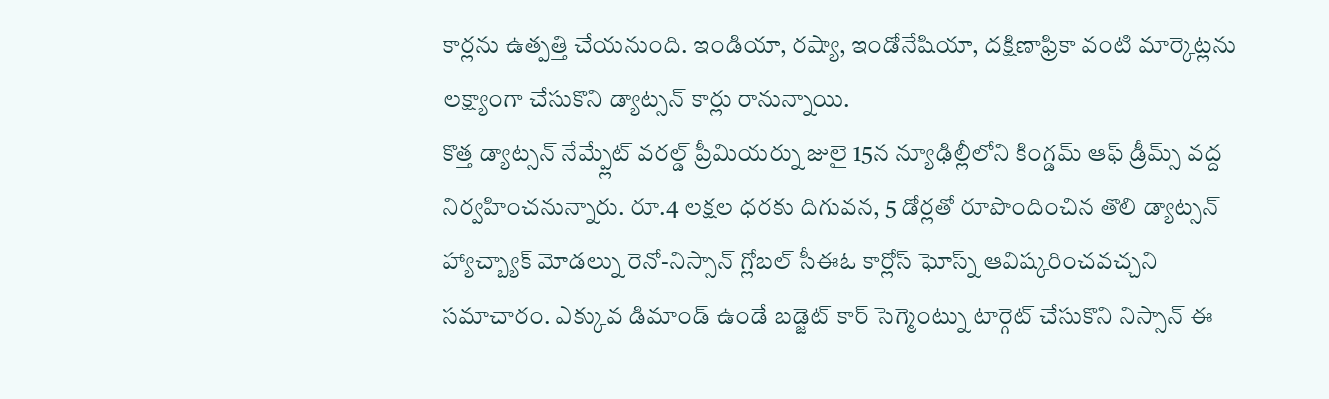కార్లను ఉత్పత్తి చేయనుంది. ఇండియా, రష్యా, ఇండోనేషియా, దక్షిణాఫ్రికా వంటి మార్కెట్లను లక్ష్యాంగా చేసుకొని డ్యాట్సన్ కార్లు రానున్నాయి.
కొత్త డ్యాట్సన్ నేమ్ప్లేట్ వరల్డ్ ప్రీమియర్ను జులై 15న న్యూఢిల్లీలోని కింగ్డమ్ ఆఫ్ డ్రీమ్స్ వద్ద నిర్వహించనున్నారు. రూ.4 లక్షల ధరకు దిగువన, 5 డోర్లతో రూపొందించిన తొలి డ్యాట్సన్ హ్యాచ్బ్యాక్ మోడల్ను రెనో-నిస్సాన్ గ్లోబల్ సీఈఓ కార్లోస్ ఘోస్న్ ఆవిష్కరించవచ్చని సమాచారం. ఎక్కువ డిమాండ్ ఉండే బడ్జెట్ కార్ సెగ్మెంట్ను టార్గెట్ చేసుకొని నిస్సాన్ ఈ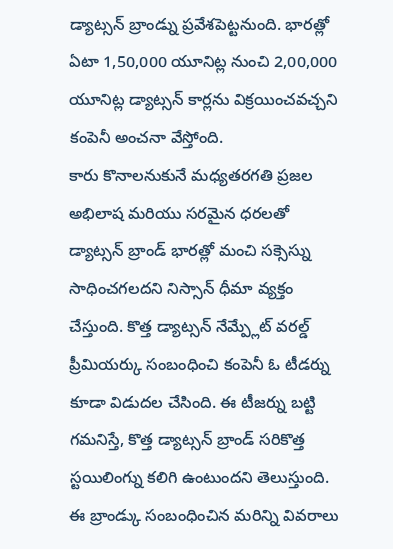డ్యాట్సన్ బ్రాండ్ను ప్రవేశపెట్టనుంది. భారత్లో ఏటా 1,50,000 యూనిట్ల నుంచి 2,00,000 యూనిట్ల డ్యాట్సన్ కార్లను విక్రయించవచ్చని కంపెనీ అంచనా వేస్తోంది.
కారు కొనాలనుకునే మధ్యతరగతి ప్రజల అభిలాష మరియు సరమైన ధరలతో డ్యాట్సన్ బ్రాండ్ భారత్లో మంచి సక్సెస్ను సాధించగలదని నిస్సాన్ ధీమా వ్యక్తం చేస్తుంది. కొత్త డ్యాట్సన్ నేమ్ప్లేట్ వరల్డ్ ప్రీమియర్కు సంబంధించి కంపెనీ ఓ టీడర్ను కూడా విడుదల చేసింది. ఈ టీజర్ను బట్టి గమనిస్తే, కొత్త డ్యాట్సన్ బ్రాండ్ సరికొత్త స్టయిలింగ్ను కలిగి ఉంటుందని తెలుస్తుంది. ఈ బ్రాండ్కు సంబంధించిన మరిన్ని వివరాలు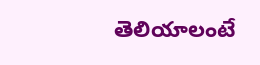తెలియాలంటే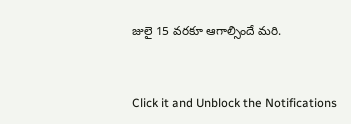జులై 15 వరకూ ఆగాల్సిందే మరి.



Click it and Unblock the Notifications